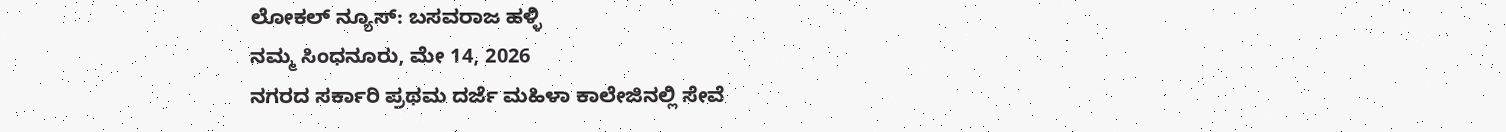ಲೋಕಲ್ ನ್ಯೂಸ್: ಬಸವರಾಜ ಹಳ್ಳಿ
ನಮ್ಮ ಸಿಂಧನೂರು, ಮೇ 14, 2026
ನಗರದ ಸರ್ಕಾರಿ ಪ್ರಥಮ ದರ್ಜೆ ಮಹಿಳಾ ಕಾಲೇಜಿನಲ್ಲಿ ಸೇವೆ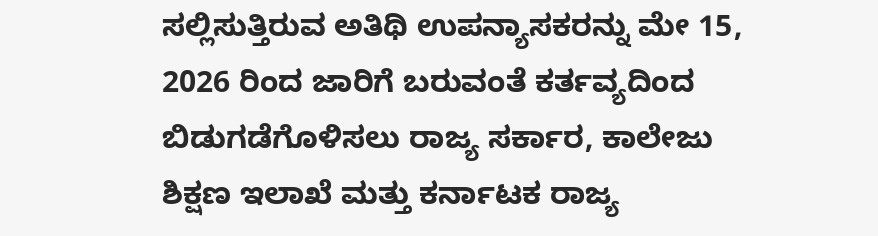ಸಲ್ಲಿಸುತ್ತಿರುವ ಅತಿಥಿ ಉಪನ್ಯಾಸಕರನ್ನು ಮೇ 15, 2026 ರಿಂದ ಜಾರಿಗೆ ಬರುವಂತೆ ಕರ್ತವ್ಯದಿಂದ ಬಿಡುಗಡೆಗೊಳಿಸಲು ರಾಜ್ಯ ಸರ್ಕಾರ, ಕಾಲೇಜು ಶಿಕ್ಷಣ ಇಲಾಖೆ ಮತ್ತು ಕರ್ನಾಟಕ ರಾಜ್ಯ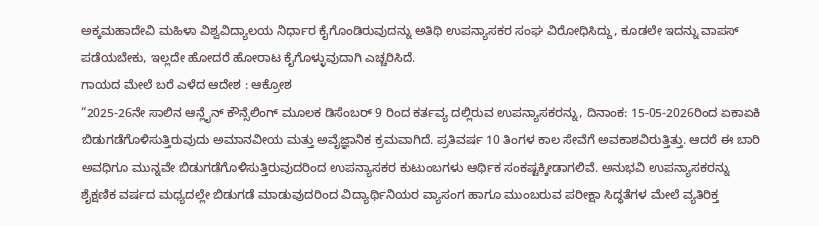ಅಕ್ಕಮಹಾದೇವಿ ಮಹಿಳಾ ವಿಶ್ವವಿದ್ಯಾಲಯ ನಿರ್ಧಾರ ಕೈಗೊಂಡಿರುವುದನ್ನು ಅತಿಥಿ ಉಪನ್ಯಾಸಕರ ಸಂಘ ವಿರೋಧಿಸಿದ್ದು, ಕೂಡಲೇ ಇದನ್ನು ವಾಪಸ್ ಪಡೆಯಬೇಕು, ಇಲ್ಲದೇ ಹೋದರೆ ಹೋರಾಟ ಕೈಗೊಳ್ಳುವುದಾಗಿ ಎಚ್ಚರಿಸಿದೆ.
ಗಾಯದ ಮೇಲೆ ಬರೆ ಎಳೆದ ಆದೇಶ : ಆಕ್ರೋಶ
“2025-26ನೇ ಸಾಲಿನ ಆನ್ಲೈನ್ ಕೌನ್ಸೆಲಿಂಗ್ ಮೂಲಕ ಡಿಸೆಂಬರ್ 9 ರಿಂದ ಕರ್ತವ್ಯ ದಲ್ಲಿರುವ ಉಪನ್ಯಾಸಕರನ್ನು, ದಿನಾಂಕ: 15-05-2026ರಿಂದ ಏಕಾಏಕಿ ಬಿಡುಗಡೆಗೊಳಿಸುತ್ತಿರುವುದು ಅಮಾನವೀಯ ಮತ್ತು ಅವೈಜ್ಞಾನಿಕ ಕ್ರಮವಾಗಿದೆ. ಪ್ರತಿವರ್ಷ 10 ತಿಂಗಳ ಕಾಲ ಸೇವೆಗೆ ಅವಕಾಶವಿರುತ್ತಿತ್ತು. ಆದರೆ ಈ ಬಾರಿ ಅವಧಿಗೂ ಮುನ್ನವೇ ಬಿಡುಗಡೆಗೊಳಿಸುತ್ತಿರುವುದರಿಂದ ಉಪನ್ಯಾಸಕರ ಕುಟುಂಬಗಳು ಆರ್ಥಿಕ ಸಂಕಷ್ಟಕ್ಕೀಡಾಗಲಿವೆ. ಅನುಭವಿ ಉಪನ್ಯಾಸಕರನ್ನು ಶೈಕ್ಷಣಿಕ ವರ್ಷದ ಮಧ್ಯದಲ್ಲೇ ಬಿಡುಗಡೆ ಮಾಡುವುದರಿಂದ ವಿದ್ಯಾರ್ಥಿನಿಯರ ವ್ಯಾಸಂಗ ಹಾಗೂ ಮುಂಬರುವ ಪರೀಕ್ಷಾ ಸಿದ್ಧತೆಗಳ ಮೇಲೆ ವ್ಯತಿರಿಕ್ತ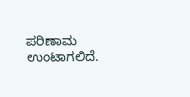ಪರಿಣಾಮ ಉಂಟಾಗಲಿದೆ.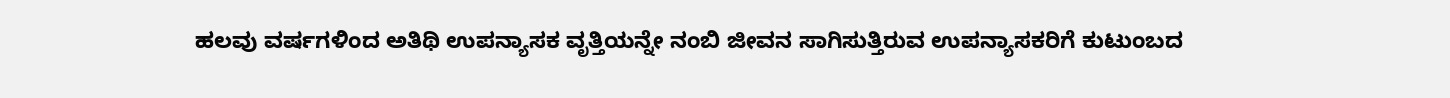ಹಲವು ವರ್ಷಗಳಿಂದ ಅತಿಥಿ ಉಪನ್ಯಾಸಕ ವೃತ್ತಿಯನ್ನೇ ನಂಬಿ ಜೀವನ ಸಾಗಿಸುತ್ತಿರುವ ಉಪನ್ಯಾಸಕರಿಗೆ ಕುಟುಂಬದ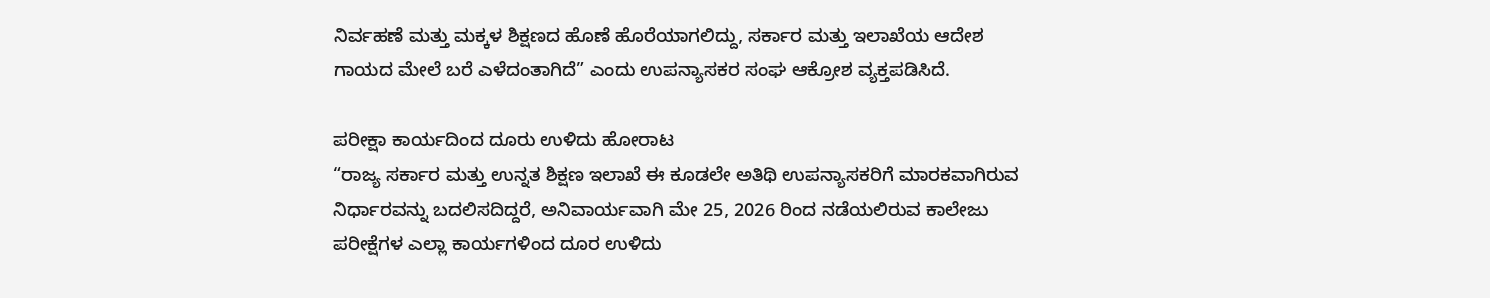ನಿರ್ವಹಣೆ ಮತ್ತು ಮಕ್ಕಳ ಶಿಕ್ಷಣದ ಹೊಣೆ ಹೊರೆಯಾಗಲಿದ್ದು, ಸರ್ಕಾರ ಮತ್ತು ಇಲಾಖೆಯ ಆದೇಶ ಗಾಯದ ಮೇಲೆ ಬರೆ ಎಳೆದಂತಾಗಿದೆ” ಎಂದು ಉಪನ್ಯಾಸಕರ ಸಂಘ ಆಕ್ರೋಶ ವ್ಯಕ್ತಪಡಿಸಿದೆ.

ಪರೀಕ್ಷಾ ಕಾರ್ಯದಿಂದ ದೂರು ಉಳಿದು ಹೋರಾಟ
“ರಾಜ್ಯ ಸರ್ಕಾರ ಮತ್ತು ಉನ್ನತ ಶಿಕ್ಷಣ ಇಲಾಖೆ ಈ ಕೂಡಲೇ ಅತಿಥಿ ಉಪನ್ಯಾಸಕರಿಗೆ ಮಾರಕವಾಗಿರುವ ನಿರ್ಧಾರವನ್ನು ಬದಲಿಸದಿದ್ದರೆ, ಅನಿವಾರ್ಯವಾಗಿ ಮೇ 25, 2026 ರಿಂದ ನಡೆಯಲಿರುವ ಕಾಲೇಜು ಪರೀಕ್ಷೆಗಳ ಎಲ್ಲಾ ಕಾರ್ಯಗಳಿಂದ ದೂರ ಉಳಿದು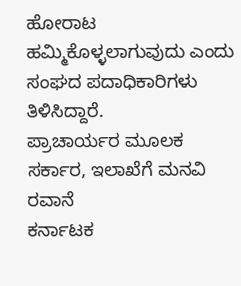ಹೋರಾಟ ಹಮ್ಮಿಕೊಳ್ಳಲಾಗುವುದು ಎಂದು ಸಂಘದ ಪದಾಧಿಕಾರಿಗಳು ತಿಳಿಸಿದ್ದಾರೆ.
ಪ್ರಾಚಾರ್ಯರ ಮೂಲಕ ಸರ್ಕಾರ, ಇಲಾಖೆಗೆ ಮನವಿ ರವಾನೆ
ಕರ್ನಾಟಕ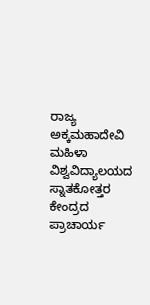ರಾಜ್ಯ ಅಕ್ಕಮಹಾದೇವಿ ಮಹಿಳಾ ವಿಶ್ವವಿದ್ಯಾಲಯದ ಸ್ನಾತಕೋತ್ತರ ಕೇಂದ್ರದ ಪ್ರಾಚಾರ್ಯ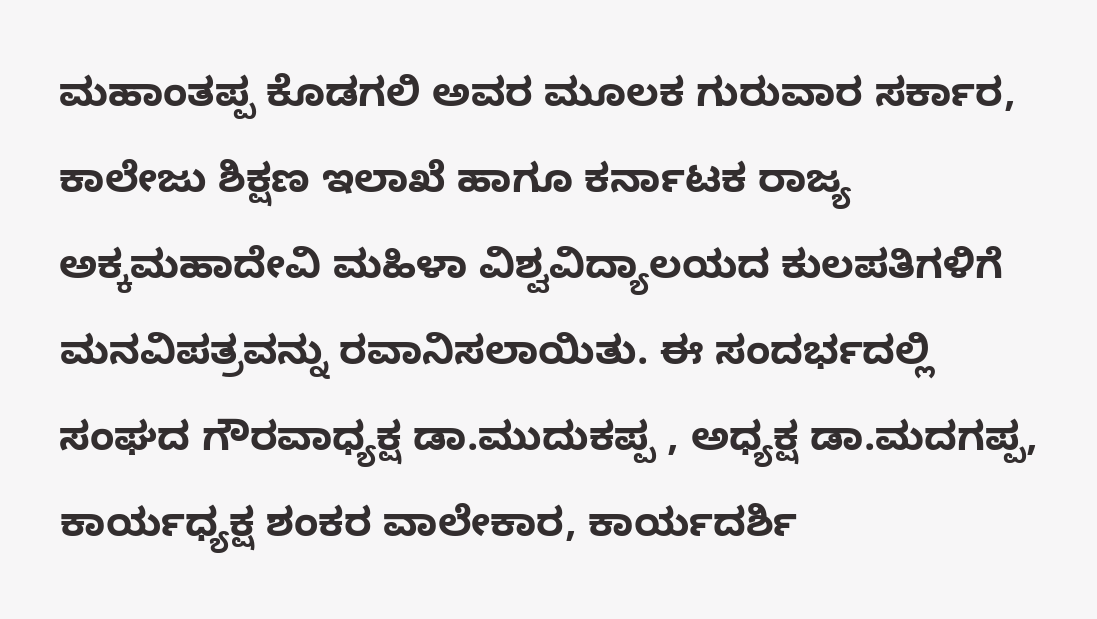ಮಹಾಂತಪ್ಪ ಕೊಡಗಲಿ ಅವರ ಮೂಲಕ ಗುರುವಾರ ಸರ್ಕಾರ, ಕಾಲೇಜು ಶಿಕ್ಷಣ ಇಲಾಖೆ ಹಾಗೂ ಕರ್ನಾಟಕ ರಾಜ್ಯ ಅಕ್ಕಮಹಾದೇವಿ ಮಹಿಳಾ ವಿಶ್ವವಿದ್ಯಾಲಯದ ಕುಲಪತಿಗಳಿಗೆ ಮನವಿಪತ್ರವನ್ನು ರವಾನಿಸಲಾಯಿತು. ಈ ಸಂದರ್ಭದಲ್ಲಿ ಸಂಘದ ಗೌರವಾಧ್ಯಕ್ಷ ಡಾ.ಮುದುಕಪ್ಪ , ಅಧ್ಯಕ್ಷ ಡಾ.ಮದಗಪ್ಪ, ಕಾರ್ಯಧ್ಯಕ್ಷ ಶಂಕರ ವಾಲೇಕಾರ, ಕಾರ್ಯದರ್ಶಿ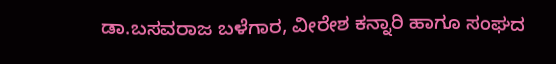ಡಾ.ಬಸವರಾಜ ಬಳೆಗಾರ, ವೀರೇಶ ಕನ್ನಾರಿ ಹಾಗೂ ಸಂಘದ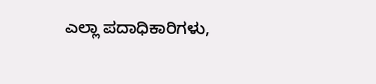ಎಲ್ಲಾ ಪದಾಧಿಕಾರಿಗಳು,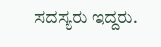ಸದಸ್ಯರು ಇದ್ದರು.